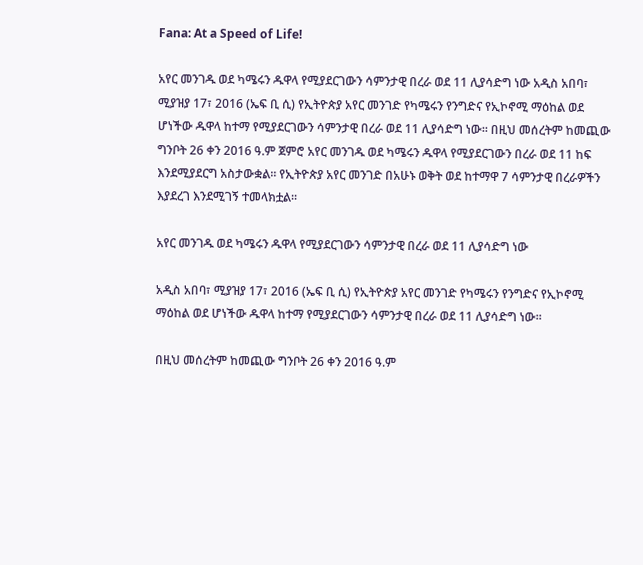Fana: At a Speed of Life!

አየር መንገዱ ወደ ካሜሩን ዱዋላ የሚያደርገውን ሳምንታዊ በረራ ወደ 11 ሊያሳድግ ነው አዲስ አበባ፣ ሚያዝያ 17፣ 2016 (ኤፍ ቢ ሲ) የኢትዮጵያ አየር መንገድ የካሜሩን የንግድና የኢኮኖሚ ማዕከል ወደ ሆነችው ዱዋላ ከተማ የሚያደርገውን ሳምንታዊ በረራ ወደ 11 ሊያሳድግ ነው፡፡ በዚህ መሰረትም ከመጪው ግንቦት 26 ቀን 2016 ዓ.ም ጀምሮ አየር መንገዱ ወደ ካሜሩን ዱዋላ የሚያደርገውን በረራ ወደ 11 ከፍ እንደሚያደርግ አስታውቋል፡፡ የኢትዮጵያ አየር መንገድ በአሁኑ ወቅት ወደ ከተማዋ 7 ሳምንታዊ በረራዎችን እያደረገ እንደሚገኝ ተመላክቷል።

አየር መንገዱ ወደ ካሜሩን ዱዋላ የሚያደርገውን ሳምንታዊ በረራ ወደ 11 ሊያሳድግ ነው

አዲስ አበባ፣ ሚያዝያ 17፣ 2016 (ኤፍ ቢ ሲ) የኢትዮጵያ አየር መንገድ የካሜሩን የንግድና የኢኮኖሚ ማዕከል ወደ ሆነችው ዱዋላ ከተማ የሚያደርገውን ሳምንታዊ በረራ ወደ 11 ሊያሳድግ ነው፡፡

በዚህ መሰረትም ከመጪው ግንቦት 26 ቀን 2016 ዓ.ም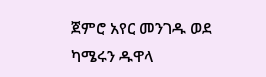ጀምሮ አየር መንገዱ ወደ ካሜሩን ዱዋላ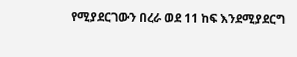የሚያደርገውን በረራ ወደ 11 ከፍ እንደሚያደርግ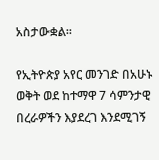አስታውቋል፡፡

የኢትዮጵያ አየር መንገድ በአሁኑ ወቅት ወደ ከተማዋ 7 ሳምንታዊ በረራዎችን እያደረገ እንደሚገኝ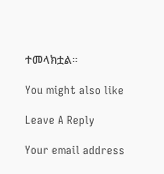ተመላክቷል።

You might also like

Leave A Reply

Your email address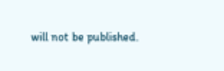will not be published.